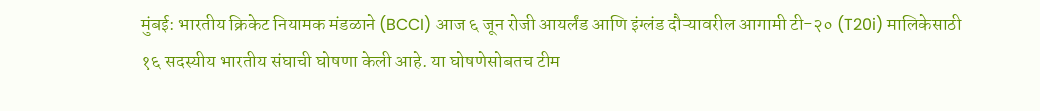मुंबई: भारतीय क्रिकेट नियामक मंडळाने (BCCI) आज ६ जून रोजी आयर्लंड आणि इंग्लंड दौऱ्यावरील आगामी टी-२० (T20i) मालिकेसाठी १६ सदस्यीय भारतीय संघाची घोषणा केली आहे. या घोषणेसोबतच टीम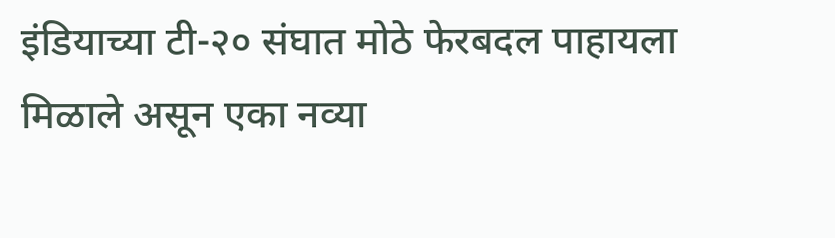इंडियाच्या टी-२० संघात मोठे फेरबदल पाहायला मिळाले असून एका नव्या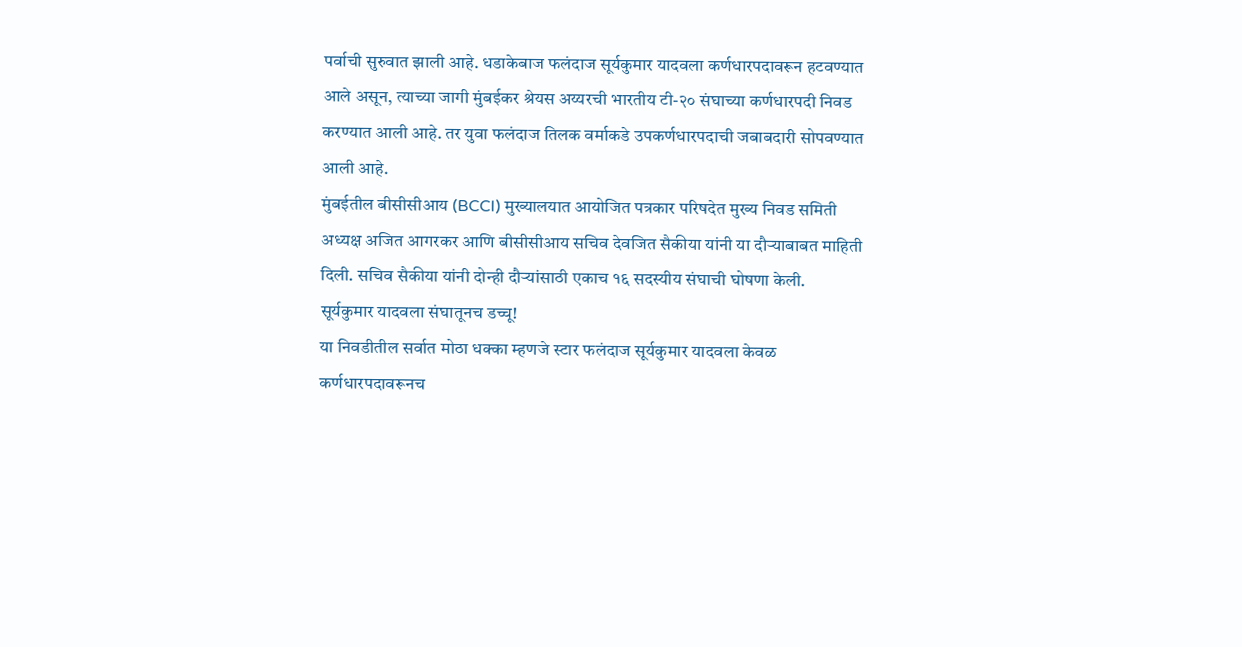पर्वाची सुरुवात झाली आहे. धडाकेबाज फलंदाज सूर्यकुमार यादवला कर्णधारपदावरून हटवण्यात आले असून, त्याच्या जागी मुंबईकर श्रेयस अय्यरची भारतीय टी-२० संघाच्या कर्णधारपदी निवड करण्यात आली आहे. तर युवा फलंदाज तिलक वर्माकडे उपकर्णधारपदाची जबाबदारी सोपवण्यात आली आहे.
मुंबईतील बीसीसीआय (BCCI) मुख्यालयात आयोजित पत्रकार परिषदेत मुख्य निवड समिती अध्यक्ष अजित आगरकर आणि बीसीसीआय सचिव देवजित सैकीया यांनी या दौऱ्याबाबत माहिती दिली. सचिव सैकीया यांनी दोन्ही दौऱ्यांसाठी एकाच १६ सदस्यीय संघाची घोषणा केली.
सूर्यकुमार यादवला संघातूनच डच्चू!
या निवडीतील सर्वात मोठा धक्का म्हणजे स्टार फलंदाज सूर्यकुमार यादवला केवळ कर्णधारपदावरूनच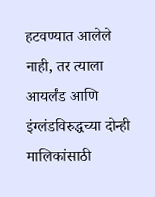हटवण्यात आलेले नाही, तर त्याला आयर्लंड आणि इंग्लंडविरुद्धच्या दोन्ही मालिकांसाठी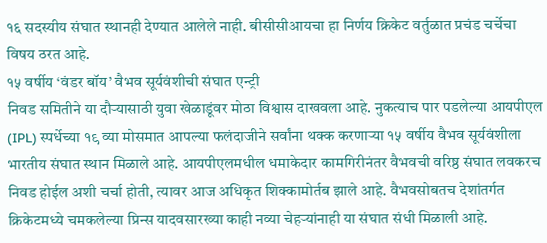१६ सदस्यीय संघात स्थानही देण्यात आलेले नाही. बीसीसीआयचा हा निर्णय क्रिकेट वर्तुळात प्रचंड चर्चेचा विषय ठरत आहे.
१५ वर्षीय ‘वंडर बॉय’ वैभव सूर्यवंशीची संघात एन्ट्री
निवड समितीने या दौऱ्यासाठी युवा खेळाडूंवर मोठा विश्वास दाखवला आहे. नुकत्याच पार पडलेल्या आयपीएल (IPL) स्पर्धेच्या १९ व्या मोसमात आपल्या फलंदाजीने सर्वांना थक्क करणाऱ्या १५ वर्षीय वैभव सूर्यवंशीला भारतीय संघात स्थान मिळाले आहे. आयपीएलमधील धमाकेदार कामगिरीनंतर वैभवची वरिष्ठ संघात लवकरच निवड होईल अशी चर्चा होती, त्यावर आज अधिकृत शिक्कामोर्तब झाले आहे. वैभवसोबतच देशांतर्गत क्रिकेटमध्ये चमकलेल्या प्रिन्स यादवसारख्या काही नव्या चेहऱ्यांनाही या संघात संधी मिळाली आहे.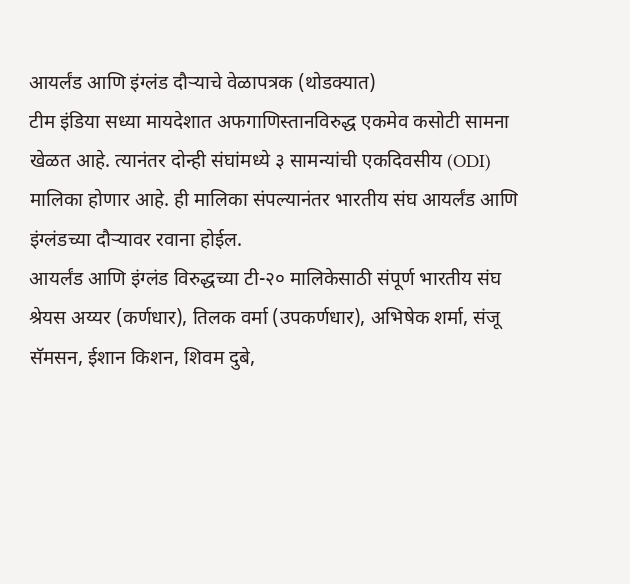आयर्लंड आणि इंग्लंड दौऱ्याचे वेळापत्रक (थोडक्यात)
टीम इंडिया सध्या मायदेशात अफगाणिस्तानविरुद्ध एकमेव कसोटी सामना खेळत आहे. त्यानंतर दोन्ही संघांमध्ये ३ सामन्यांची एकदिवसीय (ODI) मालिका होणार आहे. ही मालिका संपल्यानंतर भारतीय संघ आयर्लंड आणि इंग्लंडच्या दौऱ्यावर रवाना होईल.
आयर्लंड आणि इंग्लंड विरुद्धच्या टी-२० मालिकेसाठी संपूर्ण भारतीय संघ
श्रेयस अय्यर (कर्णधार), तिलक वर्मा (उपकर्णधार), अभिषेक शर्मा, संजू सॅमसन, ईशान किशन, शिवम दुबे,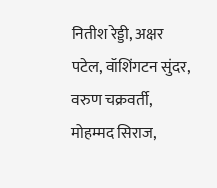नितीश रेड्डी, अक्षर पटेल, वॉशिंगटन सुंदर, वरुण चक्रवर्ती, मोहम्मद सिराज,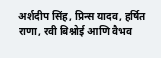अर्शदीप सिंह, प्रिन्स यादव, हर्षित राणा, रवी बिश्नोई आणि वैभव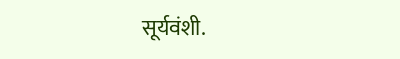सूर्यवंशी.